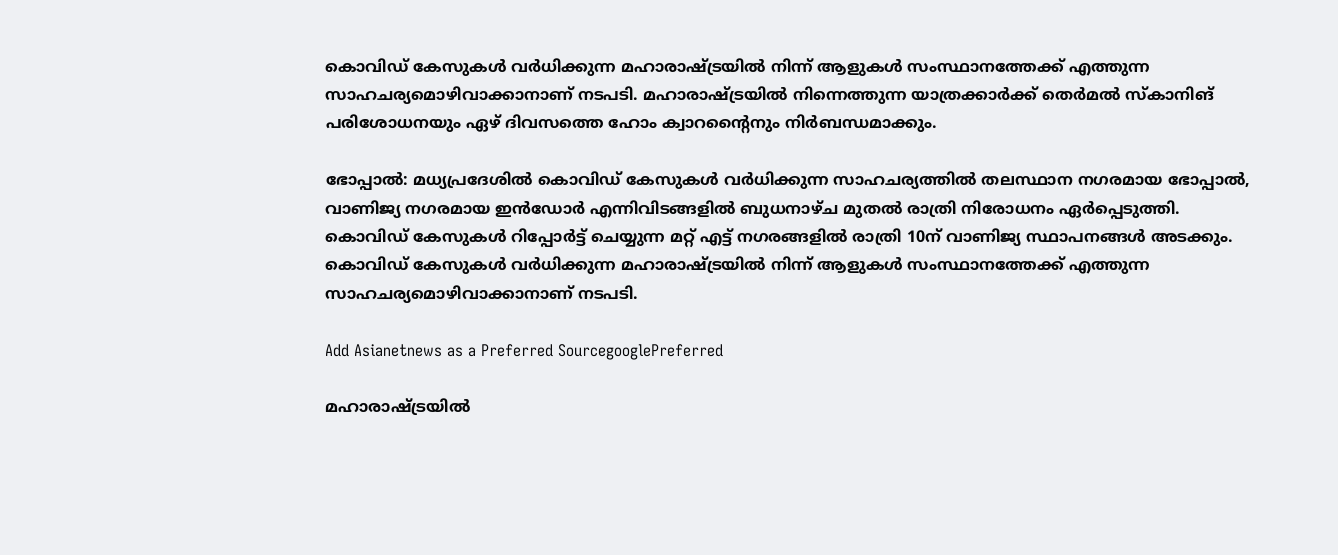കൊവിഡ് കേസുകള്‍ വര്‍ധിക്കുന്ന മഹാരാഷ്ട്രയില്‍ നിന്ന് ആളുകള്‍ സംസ്ഥാനത്തേക്ക് എത്തുന്ന സാഹചര്യമൊഴിവാക്കാനാണ് നടപടി. മഹാരാഷ്ട്രയില്‍ നിന്നെത്തുന്ന യാത്രക്കാര്‍ക്ക് തെര്‍മല്‍ സ്‌കാനിങ് പരിശോധനയും ഏഴ് ദിവസത്തെ ഹോം ക്വാറന്റൈനും നിര്‍ബന്ധമാക്കും.

ഭോപ്പാല്‍: മധ്യപ്രദേശില്‍ കൊവിഡ് കേസുകള്‍ വര്‍ധിക്കുന്ന സാഹചര്യത്തില്‍ തലസ്ഥാന നഗരമായ ഭോപ്പാല്‍, വാണിജ്യ നഗരമായ ഇന്‍ഡോര്‍ എന്നിവിടങ്ങളില്‍ ബുധനാഴ്ച മുതല്‍ രാത്രി നിരോധനം ഏര്‍പ്പെടുത്തി. കൊവിഡ് കേസുകള്‍ റിപ്പോര്‍ട്ട് ചെയ്യുന്ന മറ്റ് എട്ട് നഗരങ്ങളില്‍ രാത്രി 10ന് വാണിജ്യ സ്ഥാപനങ്ങള്‍ അടക്കും. കൊവിഡ് കേസുകള്‍ വര്‍ധിക്കുന്ന മഹാരാഷ്ട്രയില്‍ നിന്ന് ആളുകള്‍ സംസ്ഥാനത്തേക്ക് എത്തുന്ന സാഹചര്യമൊഴിവാക്കാനാണ് നടപടി.

Add Asianetnews as a Preferred SourcegooglePreferred

മഹാരാഷ്ട്രയില്‍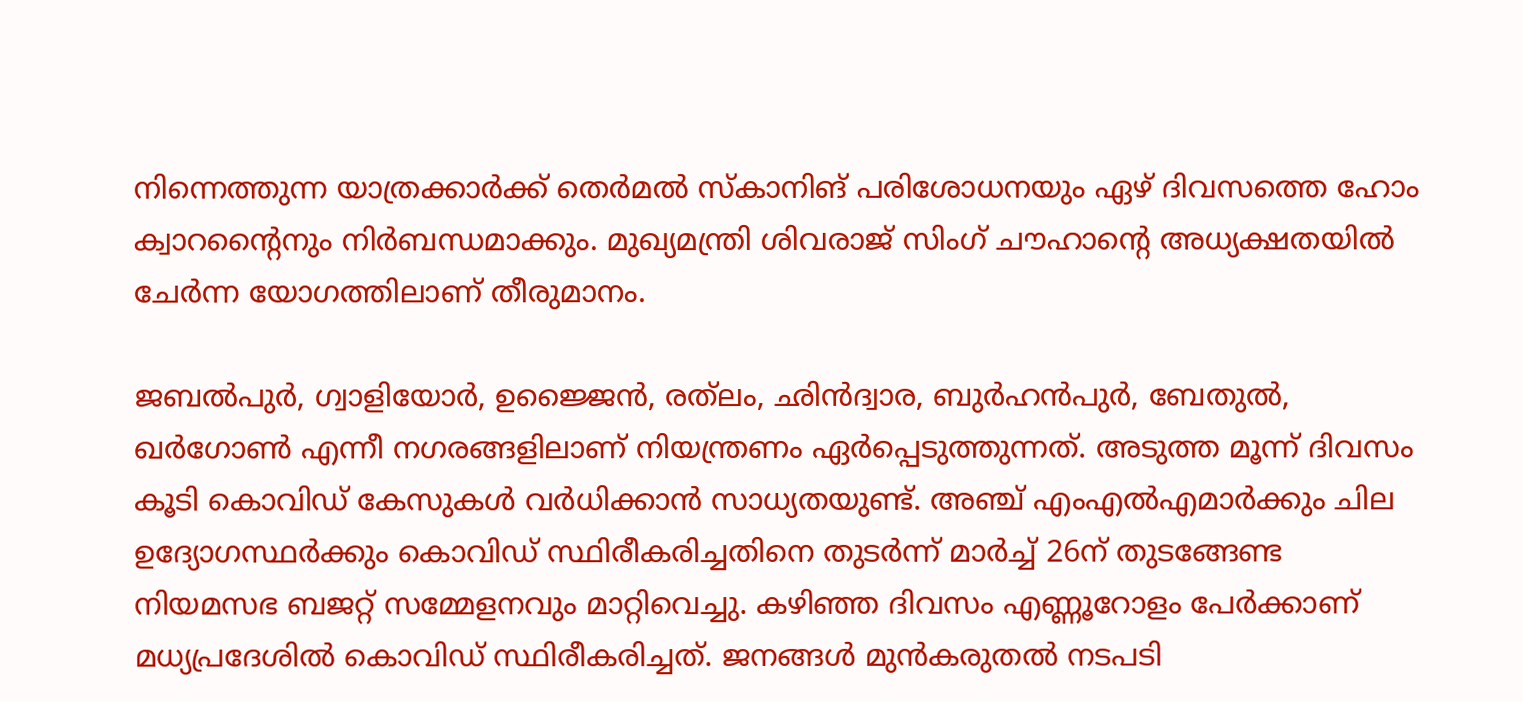നിന്നെത്തുന്ന യാത്രക്കാര്‍ക്ക് തെര്‍മല്‍ സ്‌കാനിങ് പരിശോധനയും ഏഴ് ദിവസത്തെ ഹോം ക്വാറന്റൈനും നിര്‍ബന്ധമാക്കും. മുഖ്യമന്ത്രി ശിവരാജ് സിംഗ് ചൗഹാന്റെ അധ്യക്ഷതയില്‍ ചേര്‍ന്ന യോഗത്തിലാണ് തീരുമാനം.

ജബല്‍പുര്‍, ഗ്വാളിയോര്‍, ഉജ്ജൈന്‍, രത്‌ലം, ഛിന്‍ദ്വാര, ബുര്‍ഹന്‍പുര്‍, ബേതുല്‍, ഖര്‍ഗോണ്‍ എന്നീ നഗരങ്ങളിലാണ് നിയന്ത്രണം ഏര്‍പ്പെടുത്തുന്നത്. അടുത്ത മൂന്ന് ദിവസം കൂടി കൊവിഡ് കേസുകള്‍ വര്‍ധിക്കാന്‍ സാധ്യതയുണ്ട്. അഞ്ച് എംഎല്‍എമാര്‍ക്കും ചില ഉദ്യോഗസ്ഥര്‍ക്കും കൊവിഡ് സ്ഥിരീകരിച്ചതിനെ തുടര്‍ന്ന് മാര്‍ച്ച് 26ന് തുടങ്ങേണ്ട നിയമസഭ ബജറ്റ് സമ്മേളനവും മാറ്റിവെച്ചു. കഴിഞ്ഞ ദിവസം എണ്ണൂറോളം പേര്‍ക്കാണ് മധ്യപ്രദേശില്‍ കൊവിഡ് സ്ഥിരീകരിച്ചത്. ജനങ്ങള്‍ മുന്‍കരുതല്‍ നടപടി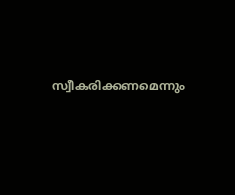സ്വീകരിക്കണമെന്നും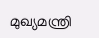മുഖ്യമന്ത്രി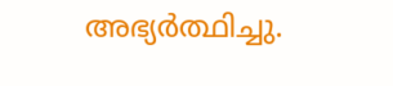അഭ്യര്‍ത്ഥിച്ചു.